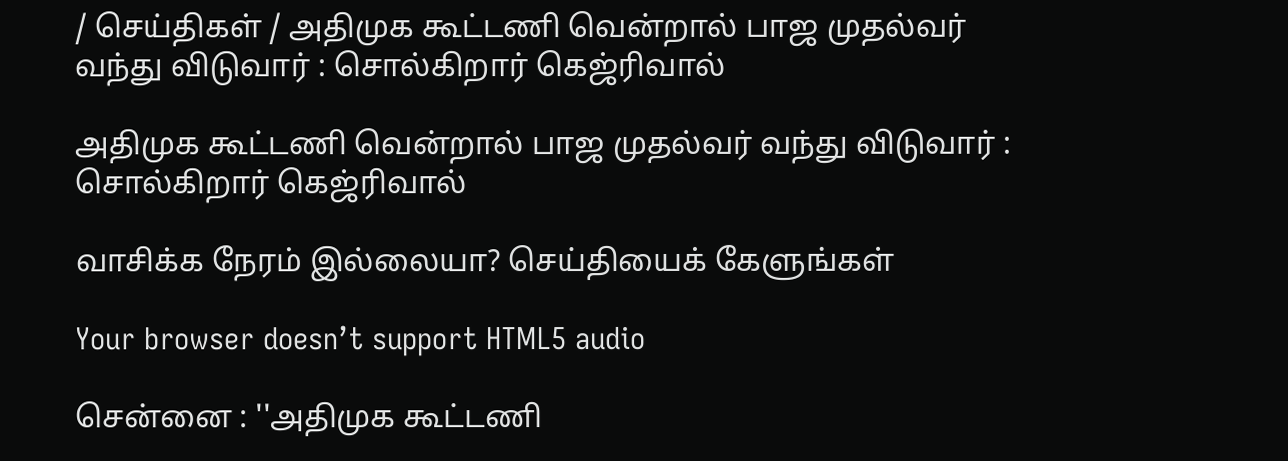/ செய்திகள் / அதிமுக கூட்டணி வென்றால் பாஜ முதல்வர் வந்து விடுவார் : சொல்கிறார் கெஜ்ரிவால்

அதிமுக கூட்டணி வென்றால் பாஜ முதல்வர் வந்து விடுவார் : சொல்கிறார் கெஜ்ரிவால்

வாசிக்க நேரம் இல்லையா? செய்தியைக் கேளுங்கள்

Your browser doesn’t support HTML5 audio

சென்னை : ''அதிமுக கூட்டணி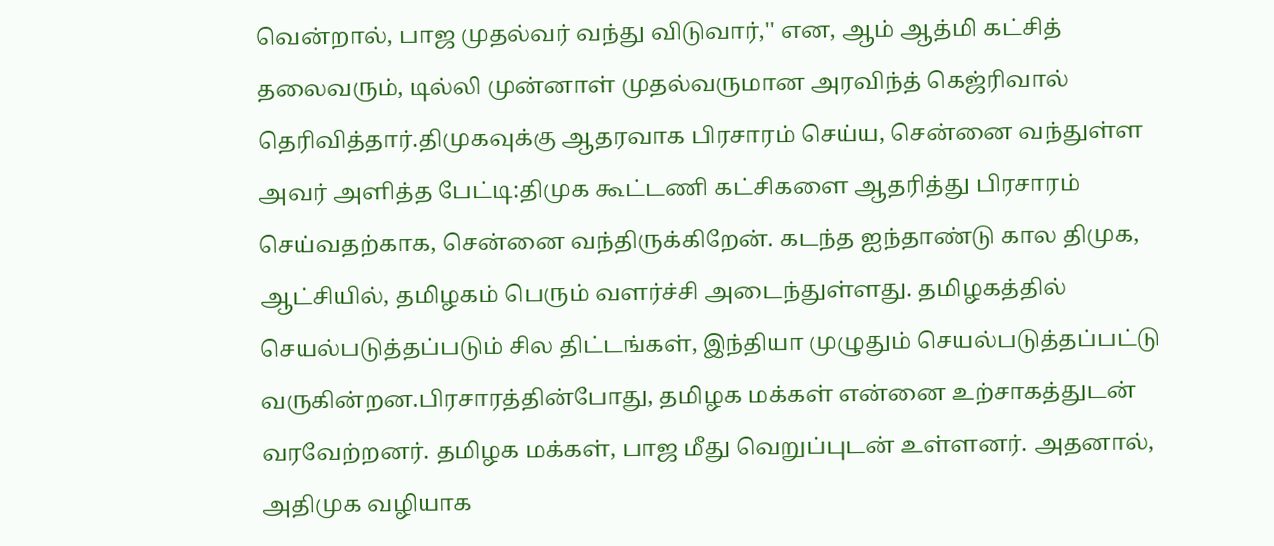வென்றால், பாஜ முதல்வர் வந்து விடுவார்,'' என, ஆம் ஆத்மி கட்சித் தலைவரும், டில்லி முன்னாள் முதல்வருமான அரவிந்த் கெஜ்ரிவால் தெரிவித்தார்.திமுகவுக்கு ஆதரவாக பிரசாரம் செய்ய, சென்னை வந்துள்ள அவர் அளித்த பேட்டி:திமுக கூட்டணி கட்சிகளை ஆதரித்து பிரசாரம் செய்வதற்காக, சென்னை வந்திருக்கிறேன். கடந்த ஐந்தாண்டு கால திமுக, ஆட்சியில், தமிழகம் பெரும் வளர்ச்சி அடைந்துள்ளது. தமிழகத்தில் செயல்படுத்தப்படும் சில திட்டங்கள், இந்தியா முழுதும் செயல்படுத்தப்பட்டு வருகின்றன.பிரசாரத்தின்போது, தமிழக மக்கள் என்னை உற்சாகத்துடன் வரவேற்றனர். தமிழக மக்கள், பாஜ மீது வெறுப்புடன் உள்ளனர். அதனால், அதிமுக வழியாக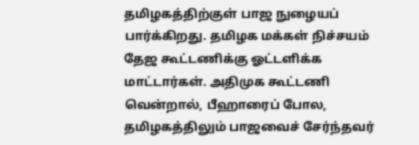தமிழகத்திற்குள் பாஜ நுழையப் பார்க்கிறது. தமிழக மக்கள் நிச்சயம் தேஜ கூட்டணிக்கு ஓட்டளிக்க மாட்டார்கள். அதிமுக கூட்டணி வென்றால், பீஹாரைப் போல, தமிழகத்திலும் பாஜவைச் சேர்ந்தவர்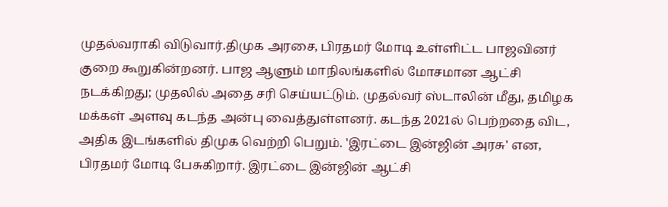முதல்வராகி விடுவார்.திமுக அரசை, பிரதமர் மோடி உள்ளிட்ட பாஜவினர் குறை கூறுகின்றனர். பாஜ ஆளும் மாநிலங்களில் மோசமான ஆட்சி நடக்கிறது; முதலில் அதை சரி செய்யட்டும். முதல்வர் ஸ்டாலின் மீது, தமிழக மக்கள் அளவு கடந்த அன்பு வைத்துள்ளனர். கடந்த 2021ல் பெற்றதை விட, அதிக இடங்களில் திமுக வெற்றி பெறும். 'இரட்டை இன்ஜின் அரசு' என, பிரதமர் மோடி பேசுகிறார். இரட்டை இன்ஜின் ஆட்சி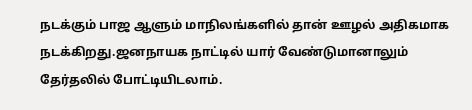நடக்கும் பாஜ ஆளும் மாநிலங்களில் தான் ஊழல் அதிகமாக நடக்கிறது.ஜனநாயக நாட்டில் யார் வேண்டுமானாலும் தேர்தலில் போட்டியிடலாம்.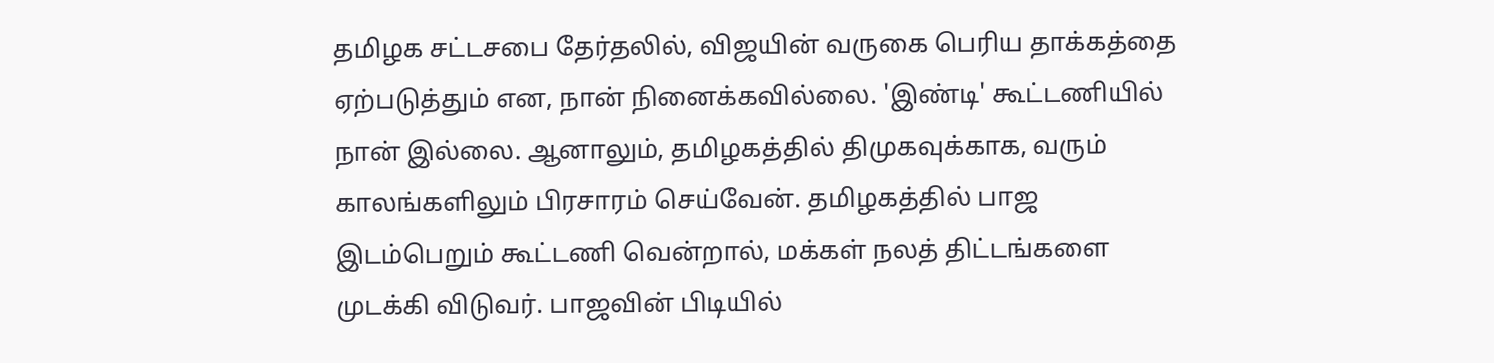தமிழக சட்டசபை தேர்தலில், விஜயின் வருகை பெரிய தாக்கத்தை ஏற்படுத்தும் என, நான் நினைக்கவில்லை. 'இண்டி' கூட்டணியில் நான் இல்லை. ஆனாலும், தமிழகத்தில் திமுகவுக்காக, வரும் காலங்களிலும் பிரசாரம் செய்வேன். தமிழகத்தில் பாஜ இடம்பெறும் கூட்டணி வென்றால், மக்கள் நலத் திட்டங்களை முடக்கி விடுவர். பாஜவின் பிடியில்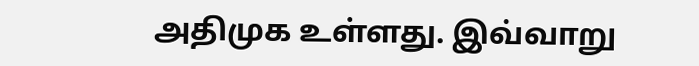அதிமுக உள்ளது. இவ்வாறு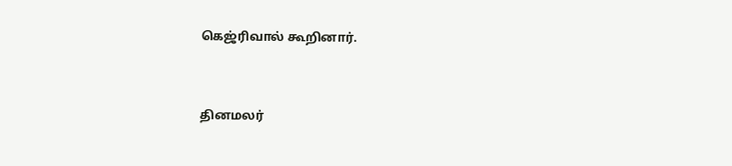கெஜ்ரிவால் கூறினார்.


தினமலர்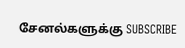சேனல்களுக்கு SUBSCRIBE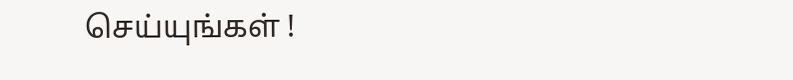செய்யுங்கள் !